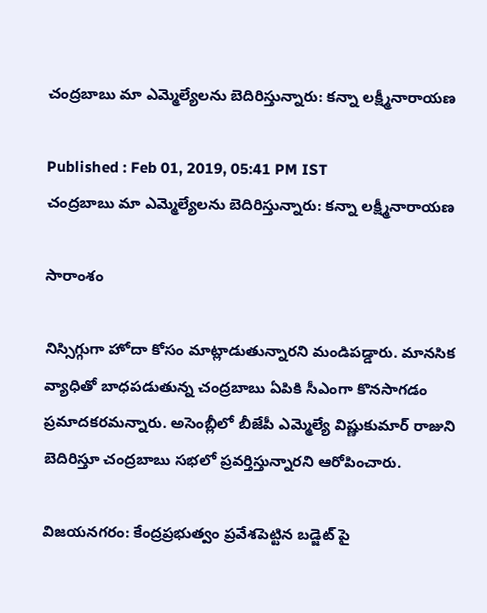చంద్రబాబు మా ఎమ్మెల్యేలను బెదిరిస్తున్నారు: కన్నా లక్ష్మీనారాయణ

Published : Feb 01, 2019, 05:41 PM IST
చంద్రబాబు మా ఎమ్మెల్యేలను బెదిరిస్తున్నారు: కన్నా లక్ష్మీనారాయణ

సారాంశం

నిస్సిగ్గుగా హోదా కోసం మాట్లాడుతున్నారని మండిపడ్డారు. మానసిక వ్యాధితో బాధపడుతున్న చంద్రబాబు ఏపికి సీఎంగా కొనసాగడం ప్రమాదకరమన్నారు. అసెంబ్లీలో బీజేపీ ఎమ్మెల్యే విష్ణుకుమార్ రాజుని బెదిరిస్తూ చంద్రబాబు సభలో ప్రవర్తిస్తున్నారని ఆరోపించారు.

విజయనగరం: కేంద్రప్రభుత్వం ప్రవేశపెట్టిన బడ్జెట్ పై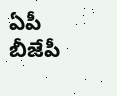ఏపీ బీజేపీ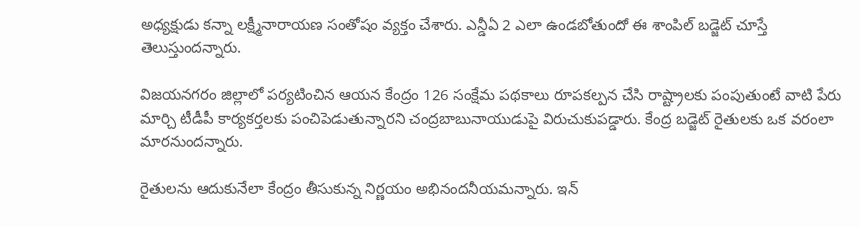అధ్యక్షుడు కన్నా లక్ష్మీనారాయణ సంతోషం వ్యక్తం చేశారు. ఎన్డీఏ 2 ఎలా ఉండబోతుందో ఈ శాంపిల్ బడ్జెట్ చూస్తే తెలుస్తుందన్నారు.

విజయనగరం జిల్లాలో పర్యటించిన ఆయన కేంద్రం 126 సంక్షేమ పథకాలు రూపకల్పన చేసి రాష్ట్రాలకు పంపుతుంటే వాటి పేరు మార్చి టీడీపీ కార్యకర్తలకు పంచిపెడుతున్నారని చంద్రబాబునాయుడుపై విరుచుకుపడ్డారు. కేంద్ర బడ్జెట్ రైతులకు ఒక వరంలా మారనుందన్నారు.

రైతులను ఆదుకునేలా కేంద్రం తీసుకున్న నిర్ణయం అభినందనీయమన్నారు. ఇన్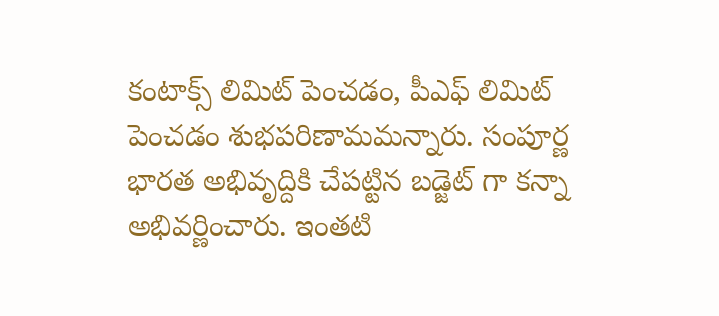కంటాక్స్ లిమిట్ పెంచడం, పీఎఫ్ లిమిట్ పెంచడం శుభపరిణామమన్నారు. సంపూర్ణ భారత అభివృద్దికి చేపట్టిన బడ్జెట్ గా కన్నా అభివర్ణించారు. ఇంతటి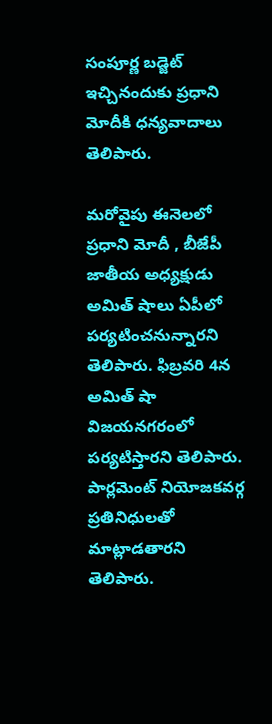సంపూర్ణ బడ్జెట్ ఇచ్చినందుకు ప్రధాని మోదీకి ధన్యవాదాలు తెలిపారు.

మరోవైపు ఈనెలలో ప్రధాని మోదీ , బీజేపీ జాతీయ అధ్యక్షుడు అమిత్ షాలు ఏపీలో పర్యటించనున్నారని తెలిపారు. ఫిబ్రవరి 4న అమిత్ షా విజయనగరంలో పర్యటిస్తారని తెలిపారు. పార్లమెంట్ నియోజకవర్గ ప్రతినిధులతో మాట్లాడతారని తెలిపారు.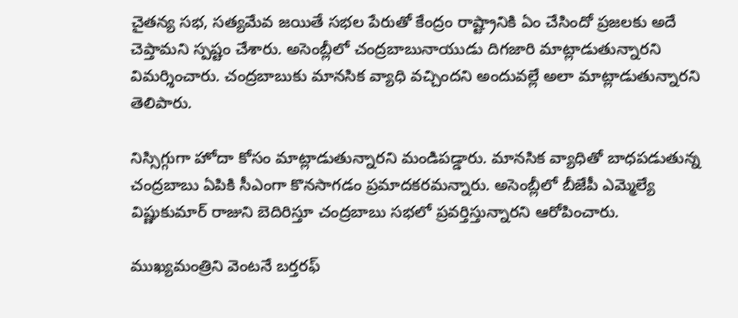చైతన్య సభ, సత్యమేవ జయితే సభల పేరుతో కేంద్రం రాష్ట్రానికి ఏం చేసిందో ప్రజలకు అదే చెప్తామని స్పష్టం చేశారు. అసెంబ్లీలో చంద్రబాబునాయుడు దిగజారి మాట్లాడుతున్నారని విమర్శించారు. చంద్రబాబుకు మానసిక వ్యాధి వచ్చిందని అందువల్లే అలా మాట్లాడుతున్నారని తెలిపారు.

నిస్సిగ్గుగా హోదా కోసం మాట్లాడుతున్నారని మండిపడ్డారు. మానసిక వ్యాధితో బాధపడుతున్న చంద్రబాబు ఏపికి సీఎంగా కొనసాగడం ప్రమాదకరమన్నారు. అసెంబ్లీలో బీజేపీ ఎమ్మెల్యే విష్ణుకుమార్ రాజుని బెదిరిస్తూ చంద్రబాబు సభలో ప్రవర్తిస్తున్నారని ఆరోపించారు.

ముఖ్యమంత్రిని వెంటనే బర్తరఫ్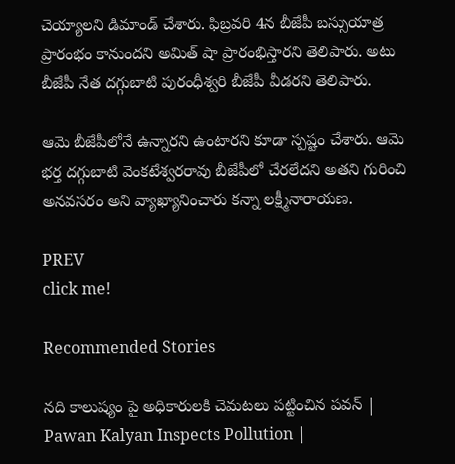చెయ్యాలని డిమాండ్ చేశారు. ఫిబ్రవరి 4న బీజేపీ బస్సుయాత్ర ప్రారంభం కానుందని అమిత్ షా ప్రారంభిస్తారని తెలిపారు. అటు బీజేపీ నేత దగ్గుబాటి పురంధీశ్వరి బీజేపీ వీడరని తెలిపారు.

ఆమె బీజేపీలోనే ఉన్నారని ఉంటారని కూడా స్పష్టం చేశారు. ఆమె భర్త దగ్గుబాటి వెంకటేశ్వరరావు బీజేపీలో చేరలేదని అతని గురించి అనవసరం అని వ్యాఖ్యానించారు కన్నా లక్ష్మీనారాయణ.

PREV
click me!

Recommended Stories

నది కాలుష్యం పై అధికారులకి చెమటలు పట్టించిన పవన్ | Pawan Kalyan Inspects Pollution |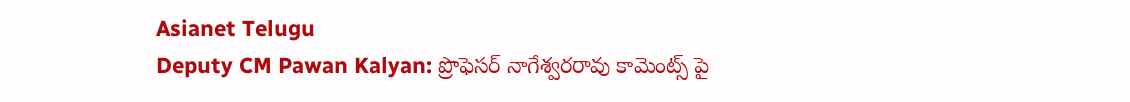Asianet Telugu
Deputy CM Pawan Kalyan: ప్రొఫెసర్ నాగేశ్వరరావు కామెంట్స్ పై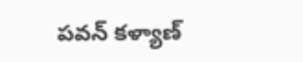పవన్ కళ్యాణ్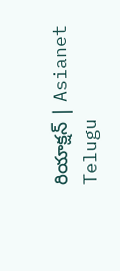రియాక్షన్ | Asianet Telugu